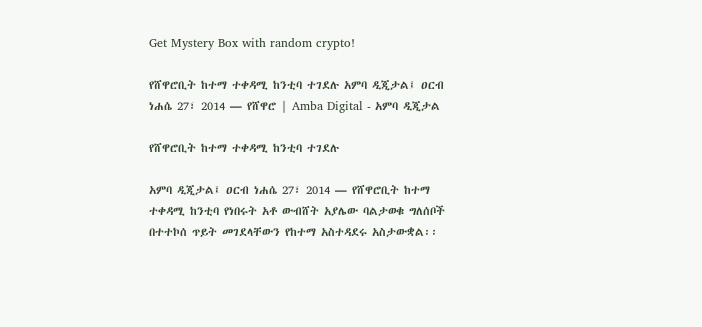Get Mystery Box with random crypto!

የሸዋሮቢት ከተማ ተቀዳሚ ከንቲባ ተገደሉ አምባ ዲጂታል፤ ዐርብ ነሐሴ 27፣ 2014 ― የሸዋሮ | Amba Digital - አምባ ዲጂታል

የሸዋሮቢት ከተማ ተቀዳሚ ከንቲባ ተገደሉ

አምባ ዲጂታል፤ ዐርብ ነሐሴ 27፣ 2014 ― የሸዋሮቢት ከተማ ተቀዳሚ ከንቲባ የነበሩት አቶ ውብሸት አያሌው ባልታወቁ ግለሰቦች በተተኮሰ ጥይት መገደላቸውን የከተማ አስተዳደሩ አስታውቋል፡፡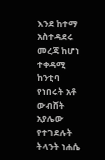እንደ ከተማ አስተዳደሩ መረጃ ከሆነ ተቀዳሚ ከንቲባ የነበሩት አቶ ውብሸት አያሌው የተገደሉት ትላንት ነሐሴ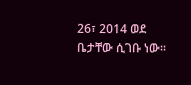26፣ 2014 ወደ ቤታቸው ሲገቡ ነው፡፡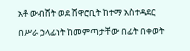አቶ ውብሸት ወደ ሸዋሮቢት ከተማ አስተዳደር በሥራ ኃላፊነት ከመምጣታቸው በፊት በቀወት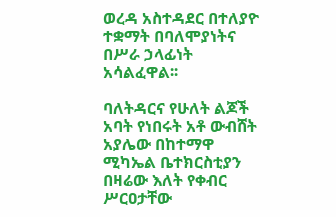ወረዳ አስተዳደር በተለያዮ ተቋማት በባለሞያነትና በሥራ ኃላፊነት አሳልፈዋል፡፡

ባለትዳርና የሁለት ልጆች አባት የነበሩት አቶ ውብሸት አያሌው በከተማዋ ሚካኤል ቤተክርስቲያን በዛሬው እለት የቀብር ሥርዐታቸው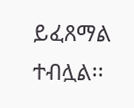ይፈጸማል ተብሏል፡፡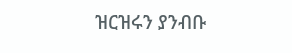ዝርዝሩን ያንብቡ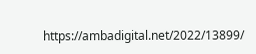https://ambadigital.net/2022/13899/